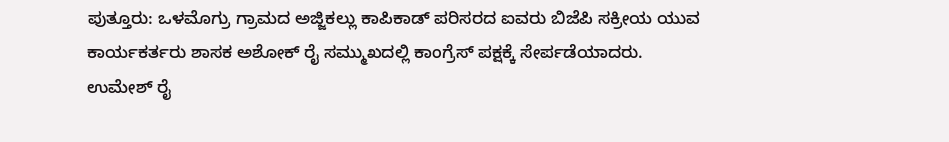ಪುತ್ತೂರು: ಒಳಮೊಗ್ರು ಗ್ರಾಮದ ಅಜ್ಜಿಕಲ್ಲು ಕಾಪಿಕಾಡ್ ಪರಿಸರದ ಐವರು ಬಿಜೆಪಿ ಸಕ್ರೀಯ ಯುವ ಕಾರ್ಯಕರ್ತರು ಶಾಸಕ ಅಶೋಕ್ ರೈ ಸಮ್ಮುಖದಲ್ಲಿ ಕಾಂಗ್ರೆಸ್ ಪಕ್ಷಕ್ಕೆ ಸೇರ್ಪಡೆಯಾದರು.
ಉಮೇಶ್ ರೈ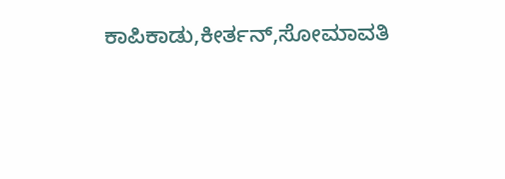ಕಾಪಿಕಾಡು,ಕೀರ್ತನ್,ಸೋಮಾವತಿ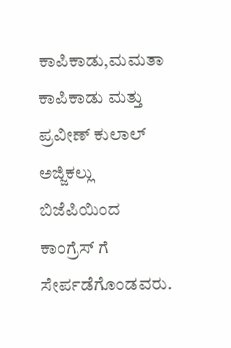ಕಾಪಿಕಾಡು,ಮಮತಾ ಕಾಪಿಕಾಡು ಮತ್ತು ಪ್ರವೀಣ್ ಕುಲಾಲ್ ಅಜ್ಜಿಕಲ್ಲು ಬಿಜೆಪಿಯಿಂದ ಕಾಂಗ್ರೆಸ್ ಗೆ ಸೇರ್ಪಡೆಗೊಂಡವರು.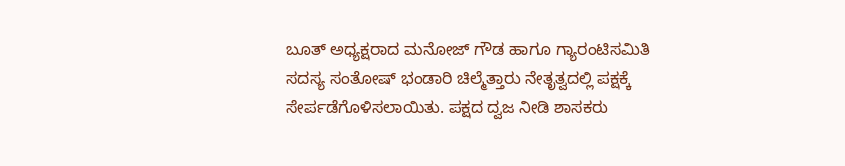ಬೂತ್ ಅಧ್ಯಕ್ಷರಾದ ಮನೋಜ್ ಗೌಡ ಹಾಗೂ ಗ್ಯಾರಂಟಿಸಮಿತಿ ಸದಸ್ಯ ಸಂತೋಷ್ ಭಂಡಾರಿ ಚಿಲ್ಮೆತ್ತಾರು ನೇತೃತ್ವದಲ್ಲಿ ಪಕ್ಷಕ್ಕೆ ಸೇರ್ಪಡೆಗೊಳಿಸಲಾಯಿತು. ಪಕ್ಷದ ದ್ವಜ ನೀಡಿ ಶಾಸಕರು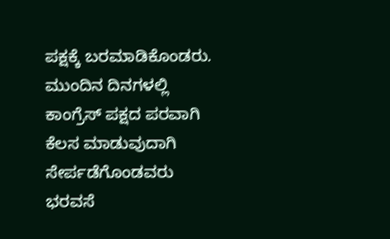ಪಕ್ಷಕ್ಕೆ ಬರಮಾಡಿಕೊಂಡರು. ಮುಂದಿನ ದಿನಗಳಲ್ಲಿ ಕಾಂಗ್ರೆಸ್ ಪಕ್ಷದ ಪರವಾಗಿ ಕೆಲಸ ಮಾಡುವುದಾಗಿ ಸೇರ್ಪಡೆಗೊಂಡವರು ಭರವಸೆ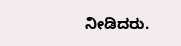ನೀಡಿದರು.